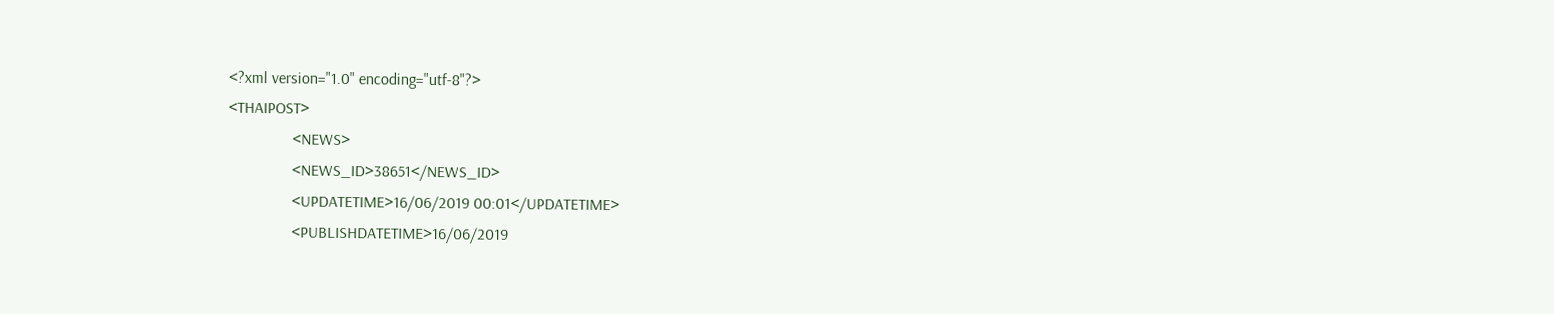<?xml version="1.0" encoding="utf-8"?>
<THAIPOST>
                <NEWS>
                <NEWS_ID>38651</NEWS_ID>
                <UPDATETIME>16/06/2019 00:01</UPDATETIME>
                <PUBLISHDATETIME>16/06/2019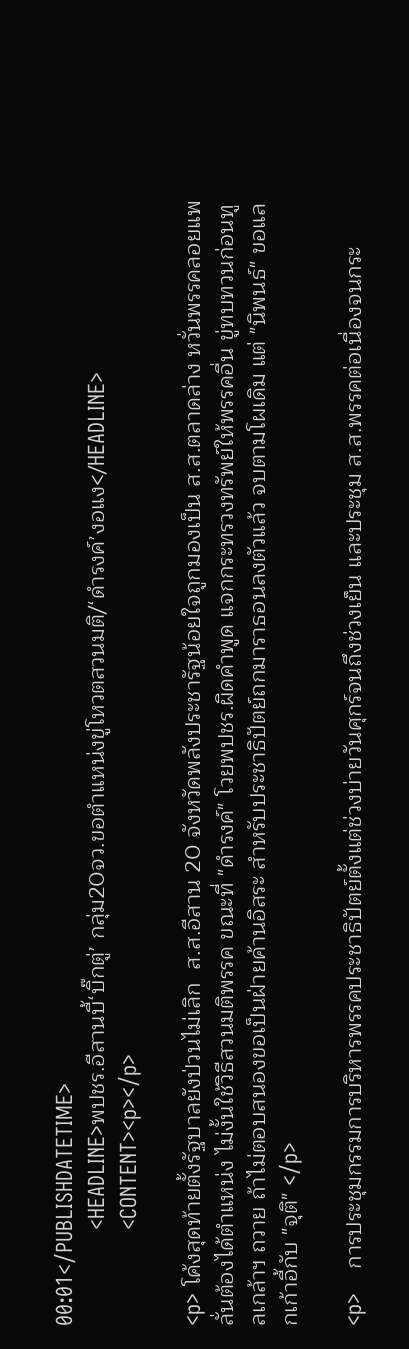00:01</PUBLISHDATETIME>
                <HEADLINE>พปชร.อีสานบี้‘บิ๊กตู่’ กลุ่ม20จว.ขอตำแหน่งขู่โหวตสวนมติ/‘ดำรงค์’งอแง</HEADLINE>
                <CONTENT><p></p>

<p> โค้งสุดท้ายตั้งรัฐบาลยังป่วนไม่เลิก  ส.ส.อีสาน 20 จังหวัดพลังประชารัฐน้อยใจถูกมองเป็น ส.ส.ตลาดล่าง หวั่นพรรคลอยแพ ลั่นต้องได้ตำแหน่ง ไม่งั้นใช้วิธีสวนมติพรรค ขณะที่ "ดำรงค์" โวยพปชร.ผิดคำพูด แจกกระทรวงทรัพย์ให้พรรคอื่น ขู่ทบทวนก่อนทูลเกล้าฯ ถวาย ถ้าไม่ตอบสนองขอเป็นฝ่ายค้านอิสระ สำหรับประชาธิปัตย์ถกมาราธอนลงตัวแล้ว จบตามโผเดิม แต่ "นิพนธ์" ขอแลกเก้าอี้กับ "จุติ" </p>

<p>    การประชุมกรรมการบริหารพรรคประชาธิปัตย์ตั้งแต่ช่วงบ่ายวันศุกร์จนถึงช่วงเย็น และประชุม ส.ส.พรรคต่อเนื่องจนกระ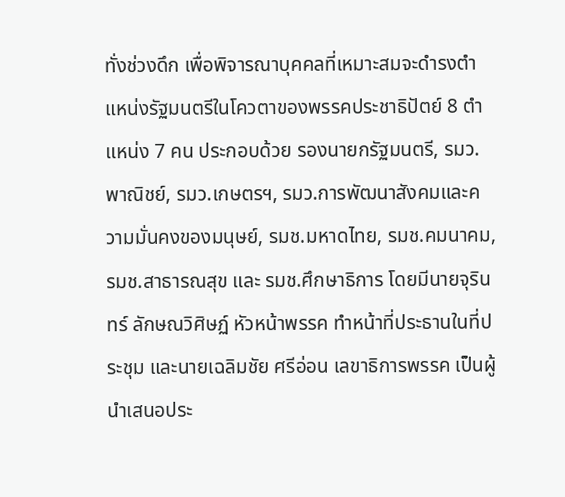ทั่งช่วงดึก เพื่อพิจารณาบุคคลที่เหมาะสมจะดำรงตำแหน่งรัฐมนตรีในโควตาของพรรคประชาธิปัตย์ 8 ตำแหน่ง 7 คน ประกอบด้วย รองนายกรัฐมนตรี, รมว.พาณิชย์, รมว.เกษตรฯ, รมว.การพัฒนาสังคมและความมั่นคงของมนุษย์, รมช.มหาดไทย, รมช.คมนาคม, รมช.สาธารณสุข และ รมช.ศึกษาธิการ โดยมีนายจุรินทร์ ลักษณวิศิษฏ์ หัวหน้าพรรค ทำหน้าที่ประธานในที่ประชุม และนายเฉลิมชัย ศรีอ่อน เลขาธิการพรรค เป็นผู้นำเสนอประ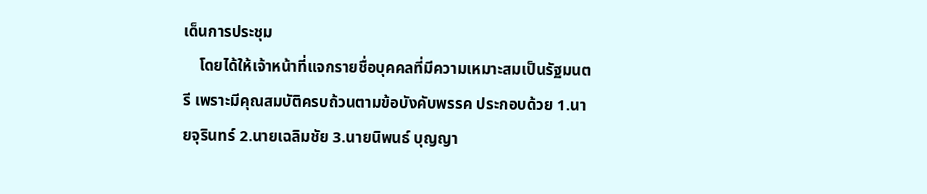เด็นการประชุม
    โดยได้ให้เจ้าหน้าที่แจกรายชื่อบุคคลที่มีความเหมาะสมเป็นรัฐมนตรี เพราะมีคุณสมบัติครบถ้วนตามข้อบังคับพรรค ประกอบด้วย 1.นายจุรินทร์ 2.นายเฉลิมชัย 3.นายนิพนธ์ บุญญา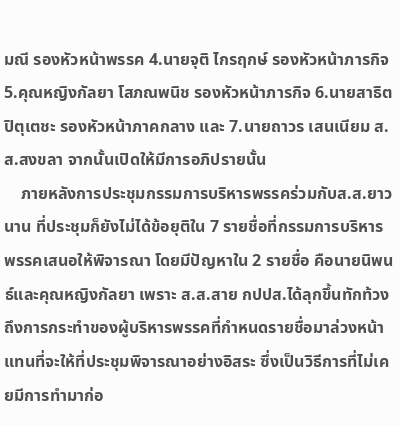มณี รองหัวหน้าพรรค 4.นายจุติ ไกรฤกษ์ รองหัวหน้าภารกิจ 5.คุณหญิงกัลยา โสภณพนิช รองหัวหน้าภารกิจ 6.นายสาธิต ปิตุเตชะ รองหัวหน้าภาคกลาง และ 7.นายถาวร เสนเนียม ส.ส.สงขลา จากนั้นเปิดให้มีการอภิปรายนั้น
    ภายหลังการประชุมกรรมการบริหารพรรคร่วมกับส.ส.ยาวนาน ที่ประชุมก็ยังไม่ได้ข้อยุติใน 7 รายชื่อที่กรรมการบริหารพรรคเสนอให้พิจารณา โดยมีปัญหาใน 2 รายชื่อ คือนายนิพนธ์และคุณหญิงกัลยา เพราะ ส.ส.สาย กปปส.ได้ลุกขึ้นทักท้วงถึงการกระทำของผู้บริหารพรรคที่กำหนดรายชื่อมาล่วงหน้า แทนที่จะให้ที่ประชุมพิจารณาอย่างอิสระ ซึ่งเป็นวิธีการที่ไม่เคยมีการทำมาก่อ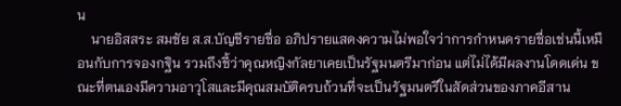น
    นายอิสสระ สมชัย ส.ส.บัญชีรายชื่อ อภิปรายแสดงความไม่พอใจว่าการกำหนดรายชื่อเช่นนี้เหมือนกับการจองกฐิน รวมถึงชี้ว่าคุณหญิงกัลยาเคยเป็นรัฐมนตรีมาก่อน แต่ไม่ได้มีผลงานโดดเด่น ขณะที่ตนเองมีความอาวุโสและมีคุณสมบัติครบถ้วนที่จะเป็นรัฐมนตรีในสัดส่วนของภาคอีสาน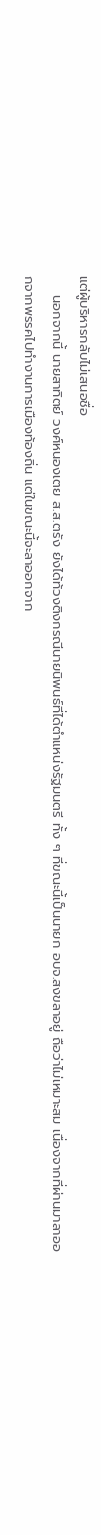แต่ผู้บริหารกลับไม่เสนอชื่อ
    นอกจากนี้ นายสาทิตย์ วงศ์หนองเตย ส.ส.ตรัง ยังได้ท้วงติงกรณีนายนิพนธ์ที่ได้ตำแหน่งรัฐมนตรี ทั้ง ๆ ที่ขณะนี้เป็นนายก อบจ.สงขลาอยู่ ถือว่าไม่เหมาะสม เนื่องจากที่ผ่านมาลาออกจากพรรคไปทำงานการเมืองท้องถิ่น แต่ในขณะนี้จะลาออกจาก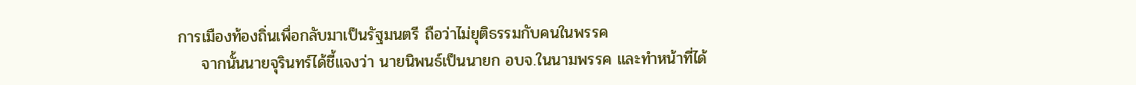การเมืองท้องถิ่นเพื่อกลับมาเป็นรัฐมนตรี ถือว่าไม่ยุติธรรมกับคนในพรรค
    จากนั้นนายจุรินทร์ได้ชี้แจงว่า นายนิพนธ์เป็นนายก อบจ.ในนามพรรค และทำหน้าที่ได้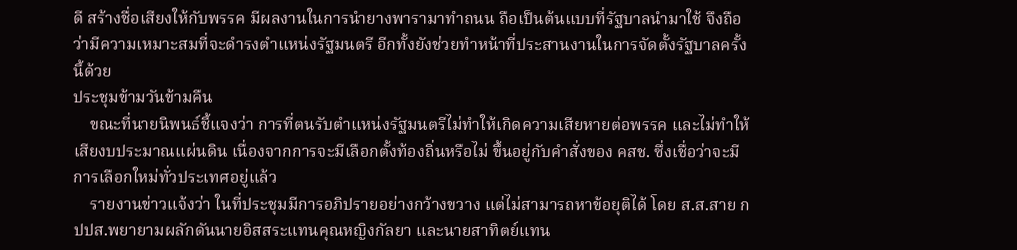ดี สร้างชื่อเสียงให้กับพรรค มีผลงานในการนำยางพารามาทำถนน ถือเป็นต้นแบบที่รัฐบาลนำมาใช้ จึงถือว่ามีความเหมาะสมที่จะดำรงตำแหน่งรัฐมนตรี อีกทั้งยังช่วยทำหน้าที่ประสานงานในการจัดตั้งรัฐบาลครั้งนี้ด้วย
ประชุมข้ามวันข้ามคืน
    ขณะที่นายนิพนธ์ชี้แจงว่า การที่ตนรับตำแหน่งรัฐมนตรีไม่ทำให้เกิดความเสียหายต่อพรรค และไม่ทำให้เสียงบประมาณแผ่นดิน เนื่องจากการจะมีเลือกตั้งท้องถิ่นหรือไม่ ขึ้นอยู่กับคำสั่งของ คสช. ซึ่งเชื่อว่าจะมีการเลือกใหม่ทั่วประเทศอยู่แล้ว
    รายงานข่าวแจ้งว่า ในที่ประชุมมีการอภิปรายอย่างกว้างขวาง แต่ไม่สามารถหาข้อยุติได้ โดย ส.ส.สาย กปปส.พยายามผลักดันนายอิสสระแทนคุณหญิงกัลยา และนายสาทิตย์แทน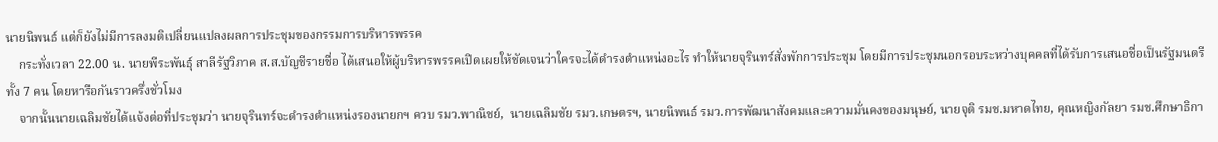นายนิพนธ์ แต่ก็ยังไม่มีการลงมติเปลี่ยนแปลงผลการประชุมของกรรมการบริหารพรรค
    กระทั่งเวลา 22.00 น. นายพีระพันธุ์ สาลีรัฐวิภาค ส.ส.บัญชีรายชื่อ ได้เสนอให้ผู้บริหารพรรคเปิดเผยให้ชัดเจนว่าใครจะได้ดำรงตำแหน่งอะไร ทำให้นายจุรินทร์สั่งพักการประชุม โดยมีการประชุมนอกรอบระหว่างบุคคลที่ได้รับการเสนอชื่อเป็นรัฐมนตรีทั้ง 7 คน โดยหารือกันราวครึ่งชั่วโมง
    จากนั้นนายเฉลิมชัยได้แจ้งต่อที่ประชุมว่า นายจุรินทร์จะดำรงตำแหน่งรองนายกฯ ควบ รมว.พาณิชย์,  นายเฉลิมชัย รมว.เกษตรฯ, นายนิพนธ์ รมว.การพัฒนาสังคมและความมั่นคงของมนุษย์, นายจุติ รมช.มหาดไทย, คุณหญิงกัลยา รมช.ศึกษาธิกา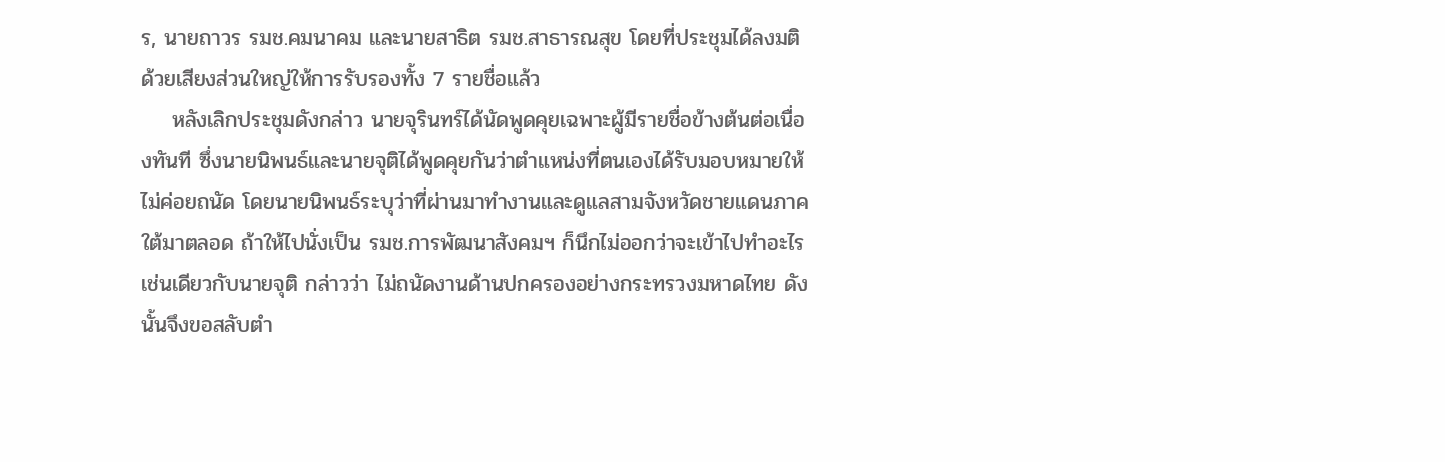ร, นายถาวร รมช.คมนาคม และนายสาธิต รมช.สาธารณสุข โดยที่ประชุมได้ลงมติด้วยเสียงส่วนใหญ่ให้การรับรองทั้ง 7 รายชื่อแล้ว
    หลังเลิกประชุมดังกล่าว นายจุรินทร์ได้นัดพูดคุยเฉพาะผู้มีรายชื่อข้างต้นต่อเนื่องทันที ซึ่งนายนิพนธ์และนายจุติได้พูดคุยกันว่าตำแหน่งที่ตนเองได้รับมอบหมายให้ไม่ค่อยถนัด โดยนายนิพนธ์ระบุว่าที่ผ่านมาทำงานและดูแลสามจังหวัดชายแดนภาคใต้มาตลอด ถ้าให้ไปนั่งเป็น รมช.การพัฒนาสังคมฯ ก็นึกไม่ออกว่าจะเข้าไปทำอะไร เช่นเดียวกับนายจุติ กล่าวว่า ไม่ถนัดงานด้านปกครองอย่างกระทรวงมหาดไทย ดังนั้นจึงขอสลับตำ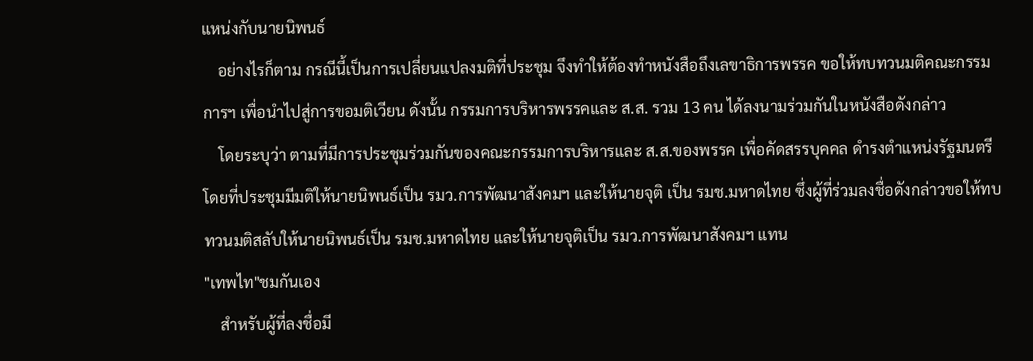แหน่งกับนายนิพนธ์
    อย่างไรก็ตาม กรณีนี้เป็นการเปลี่ยนแปลงมติที่ประชุม จึงทำให้ต้องทำหนังสือถึงเลขาธิการพรรค ขอให้ทบทวนมติคณะกรรมการฯ เพื่อนำไปสู่การขอมติเวียน ดังนั้น กรรมการบริหารพรรคและ ส.ส. รวม 13 คน ได้ลงนามร่วมกันในหนังสือดังกล่าว
    โดยระบุว่า ตามที่มีการประชุมร่วมกันของคณะกรรมการบริหารและ ส.ส.ของพรรค เพื่อคัดสรรบุคคล ดำรงตำแหน่งรัฐมนตรี โดยที่ประชุมมีมติให้นายนิพนธ์เป็น รมว.การพัฒนาสังคมฯ และให้นายจุติ เป็น รมช.มหาดไทย ซึ่งผู้ที่ร่วมลงชื่อดังกล่าวขอให้ทบทวนมติสลับให้นายนิพนธ์เป็น รมช.มหาดไทย และให้นายจุติเป็น รมว.การพัฒนาสังคมฯ แทน
"เทพไท"ชมกันเอง
    สำหรับผู้ที่ลงชื่อมี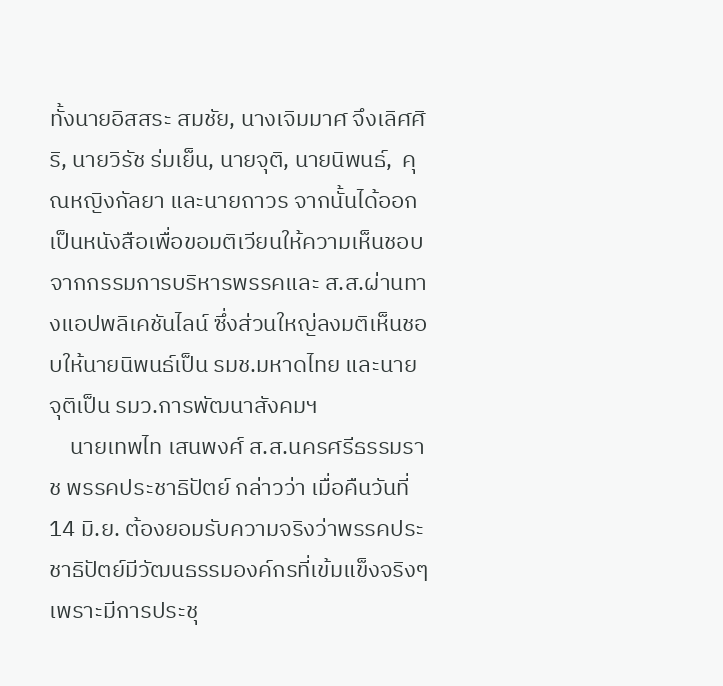ทั้งนายอิสสระ สมชัย, นางเจิมมาศ จึงเลิศศิริ, นายวิรัช ร่มเย็น, นายจุติ, นายนิพนธ์,  คุณหญิงกัลยา และนายถาวร จากนั้นได้ออกเป็นหนังสือเพื่อขอมติเวียนให้ความเห็นชอบจากกรรมการบริหารพรรคและ ส.ส.ผ่านทางแอปพลิเคชันไลน์ ซึ่งส่วนใหญ่ลงมติเห็นชอบให้นายนิพนธ์เป็น รมช.มหาดไทย และนายจุติเป็น รมว.การพัฒนาสังคมฯ
    นายเทพไท เสนพงศ์ ส.ส.นครศรีธรรมราช พรรคประชาธิปัตย์ กล่าวว่า เมื่อคืนวันที่ 14 มิ.ย. ต้องยอมรับความจริงว่าพรรคประชาธิปัตย์มีวัฒนธรรมองค์กรที่เข้มแข็งจริงๆ เพราะมีการประชุ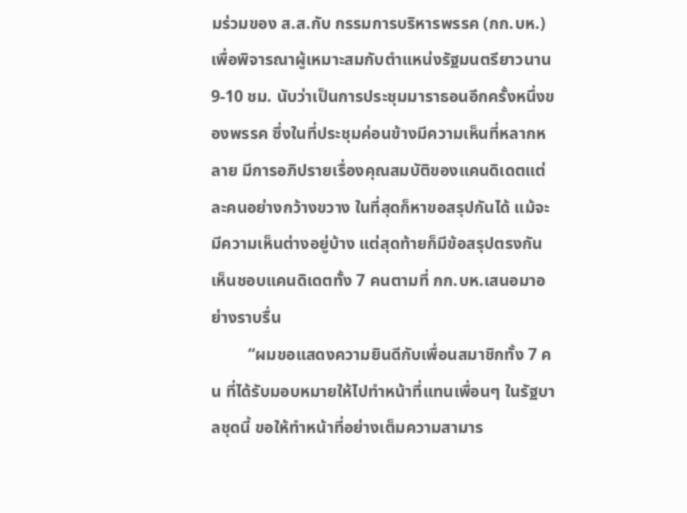มร่วมของ ส.ส.กับ กรรมการบริหารพรรค (กก.บห.) เพื่อพิจารณาผู้เหมาะสมกับตำแหน่งรัฐมนตรียาวนาน 9-10 ชม. นับว่าเป็นการประชุมมาราธอนอีกครั้งหนึ่งของพรรค ซึ่งในที่ประชุมค่อนข้างมีความเห็นที่หลากหลาย มีการอภิปรายเรื่องคุณสมบัติของแคนดิเดตแต่ละคนอย่างกว้างขวาง ในที่สุดก็หาขอสรุปกันได้ แม้จะมีความเห็นต่างอยู่บ้าง แต่สุดท้ายก็มีข้อสรุปตรงกัน เห็นชอบแคนดิเดตทั้ง 7 คนตามที่ กก.บห.เสนอมาอย่างราบรื่น
         “ผมขอแสดงความยินดีกับเพื่อนสมาชิกทั้ง 7 คน ที่ได้รับมอบหมายให้ไปทำหน้าที่แทนเพื่อนๆ ในรัฐบาลชุดนี้ ขอให้ทำหน้าที่อย่างเต็มความสามาร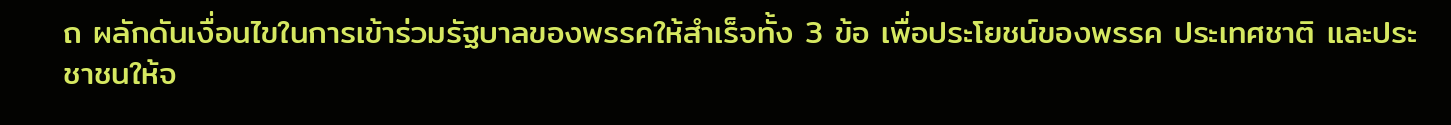ถ ผลักดันเงื่อนไขในการเข้าร่วมรัฐบาลของพรรคให้สำเร็จทั้ง 3 ข้อ เพื่อประโยชน์ของพรรค ประเทศชาติ และประชาชนให้จ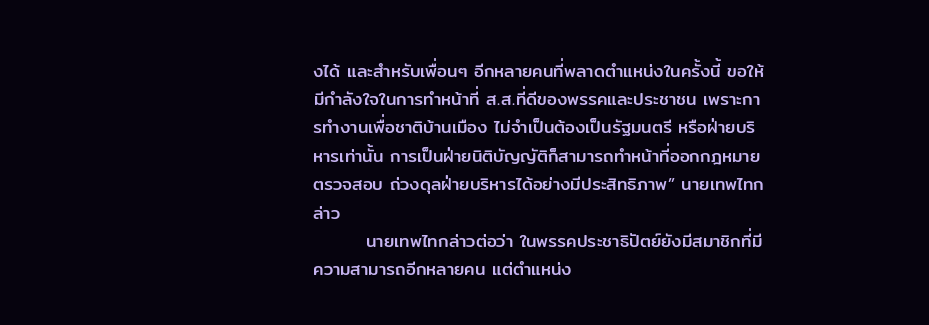งได้ และสำหรับเพื่อนๆ อีกหลายคนที่พลาดตำแหน่งในครั้งนี้ ขอให้มีกำลังใจในการทำหน้าที่ ส.ส.ที่ดีของพรรคและประชาชน เพราะการทำงานเพื่อชาติบ้านเมือง ไม่จำเป็นต้องเป็นรัฐมนตรี หรือฝ่ายบริหารเท่านั้น การเป็นฝ่ายนิติบัญญัติก็สามารถทำหน้าที่ออกกฎหมาย ตรวจสอบ ถ่วงดุลฝ่ายบริหารได้อย่างมีประสิทธิภาพ” นายเทพไทกล่าว
        นายเทพไทกล่าวต่อว่า ในพรรคประชาธิปัตย์ยังมีสมาชิกที่มีความสามารถอีกหลายคน แต่ตำแหน่ง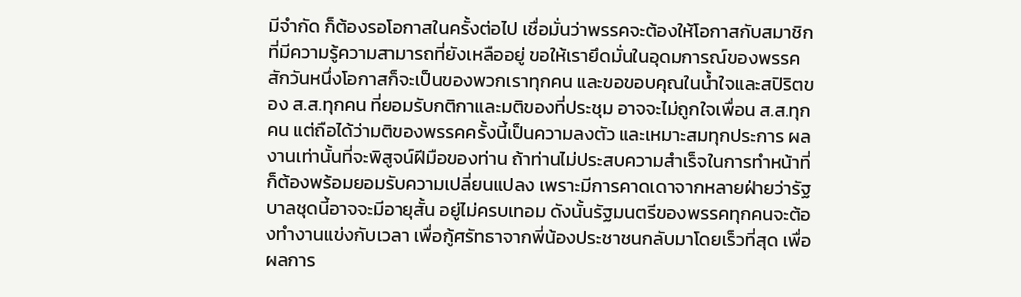มีจำกัด ก็ต้องรอโอกาสในครั้งต่อไป เชื่อมั่นว่าพรรคจะต้องให้โอกาสกับสมาชิกที่มีความรู้ความสามารถที่ยังเหลืออยู่ ขอให้เรายึดมั่นในอุดมการณ์ของพรรค สักวันหนึ่งโอกาสก็จะเป็นของพวกเราทุกคน และขอขอบคุณในน้ำใจและสปิริตของ ส.ส.ทุกคน ที่ยอมรับกติกาและมติของที่ประชุม อาจจะไม่ถูกใจเพื่อน ส.ส.ทุกคน แต่ถือได้ว่ามติของพรรคครั้งนี้เป็นความลงตัว และเหมาะสมทุกประการ ผลงานเท่านั้นที่จะพิสูจน์ฝีมือของท่าน ถ้าท่านไม่ประสบความสำเร็จในการทำหน้าที่ ก็ต้องพร้อมยอมรับความเปลี่ยนแปลง เพราะมีการคาดเดาจากหลายฝ่ายว่ารัฐบาลชุดนี้อาจจะมีอายุสั้น อยู่ไม่ครบเทอม ดังนั้นรัฐมนตรีของพรรคทุกคนจะต้องทำงานแข่งกับเวลา เพื่อกู้ศรัทธาจากพี่น้องประชาชนกลับมาโดยเร็วที่สุด เพื่อผลการ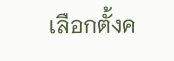เลือกตั้งค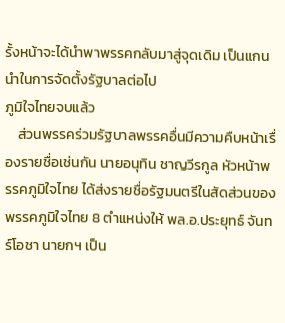รั้งหน้าจะได้นำพาพรรคกลับมาสู่จุดเดิม เป็นแกนนำในการจัดตั้งรัฐบาลต่อไป
ภูมิใจไทยจบแล้ว
    ส่วนพรรคร่วมรัฐบาลพรรคอื่นมีความคืบหน้าเรื่องรายชื่อเช่นกัน นายอนุทิน ชาญวีรกูล หัวหน้าพรรคภูมิใจไทย ได้ส่งรายชื่อรัฐมนตรีในสัดส่วนของพรรคภูมิใจไทย 8 ตำแหน่งให้ พล.อ.ประยุทธ์ จันทร์โอชา นายกฯ เป็น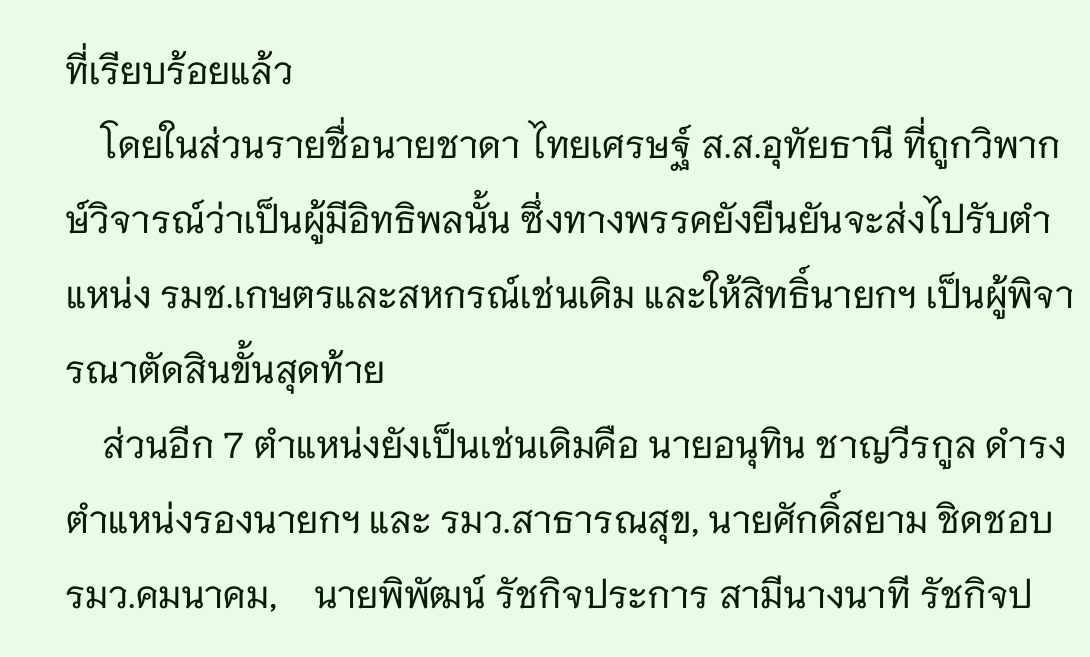ที่เรียบร้อยแล้ว
    โดยในส่วนรายชื่อนายชาดา ไทยเศรษฐ์ ส.ส.อุทัยธานี ที่ถูกวิพากษ์วิจารณ์ว่าเป็นผู้มีอิทธิพลนั้น ซึ่งทางพรรคยังยืนยันจะส่งไปรับตำแหน่ง รมช.เกษตรและสหกรณ์เช่นเดิม และให้สิทธิ์นายกฯ เป็นผู้พิจารณาตัดสินขั้นสุดท้าย
    ส่วนอีก 7 ตำแหน่งยังเป็นเช่นเดิมคือ นายอนุทิน ชาญวีรกูล ดำรงตำแหน่งรองนายกฯ และ รมว.สาธารณสุข, นายศักดิ์สยาม ชิดชอบ รมว.คมนาคม,    นายพิพัฒน์ รัชกิจประการ สามีนางนาที รัชกิจป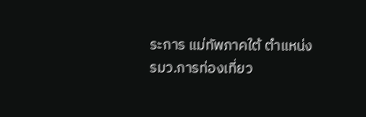ระการ แม่ทัพภาคใต้ ตำแหน่ง รมว.การท่องเที่ยว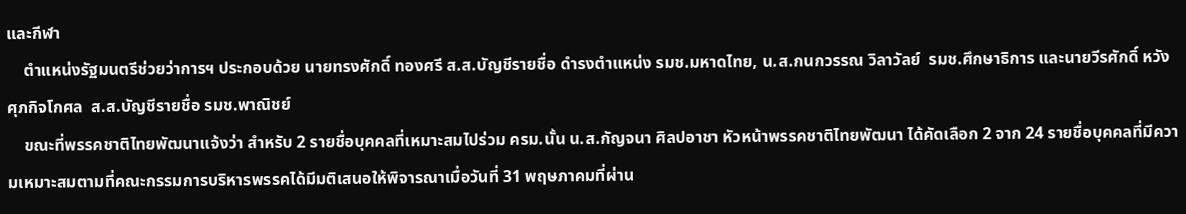และกีฬา
    ตำแหน่งรัฐมนตรีช่วยว่าการฯ ประกอบด้วย นายทรงศักดิ์ ทองศรี ส.ส.บัญชีรายชื่อ ดำรงตำแหน่ง รมช.มหาดไทย, น.ส.กนกวรรณ วิลาวัลย์  รมช.ศึกษาธิการ และนายวีรศักดิ์ หวังศุภกิจโกศล  ส.ส.บัญชีรายชื่อ รมช.พาณิชย์
    ขณะที่พรรคชาติไทยพัฒนาแจ้งว่า สำหรับ 2 รายชื่อบุคคลที่เหมาะสมไปร่วม ครม.นั้น น.ส.กัญจนา ศิลปอาชา หัวหน้าพรรคชาติไทยพัฒนา ได้คัดเลือก 2 จาก 24 รายชื่อบุคคลที่มีความเหมาะสมตามที่คณะกรรมการบริหารพรรคได้มีมติเสนอให้พิจารณาเมื่อวันที่ 31 พฤษภาคมที่ผ่าน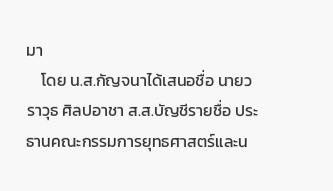มา
    โดย น.ส.กัญจนาได้เสนอชื่อ นายวราวุธ ศิลปอาชา ส.ส.บัญชีรายชื่อ ประธานคณะกรรมการยุทธศาสตร์และน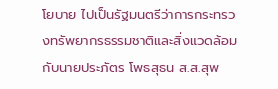โยบาย ไปเป็นรัฐมนตรีว่าการกระทรวงทรัพยากรธรรมชาติและสิ่งแวดล้อม กับนายประภัตร โพธสุธน ส.ส.สุพ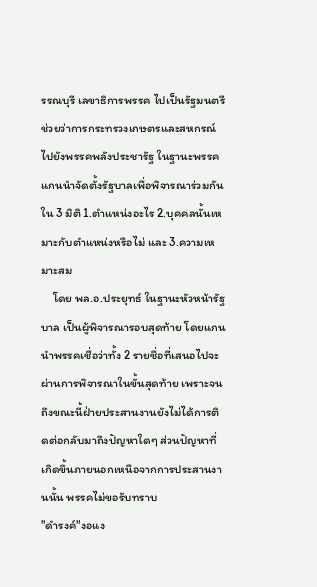รรณบุรี เลขาธิการพรรค ไปเป็นรัฐมนตรีช่วยว่าการกระทรวงเกษตรและสหกรณ์ ไปยังพรรคพลังประชารัฐ ในฐานะพรรคแกนนำจัดตั้งรัฐบาลเพื่อพิจารณาร่วมกันใน 3 มิติ 1.ตำแหน่งอะไร 2.บุคคลนั้นเหมาะกับตำแหน่งหรือไม่ และ 3.ความเหมาะสม
    โดย พล.อ.ประยุทธ์ ในฐานะหัวหน้ารัฐบาล เป็นผู้พิจารณารอบสุดท้าย โดยแกนนำพรรคเชื่อว่าทั้ง 2 รายชื่อที่เสนอไปจะผ่านการพิจารณาในขั้นสุดท้าย เพราะจนถึงขณะนี้ฝ่ายประสานงานยังไม่ได้การติดต่อกลับมาถึงปัญหาใดๆ ส่วนปัญหาที่เกิดขึ้นภายนอกเหนือจากการประสานงานนั้น พรรคไม่ขอรับทราบ
"ดำรงค์"งอแง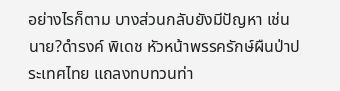อย่างไรก็ตาม บางส่วนกลับยังมีปัญหา เช่น นาย?ดำรงค์ พิเดช หัวหน้าพรรครักษ์ผืนป่าประเทศไทย แถลงทบทวนท่า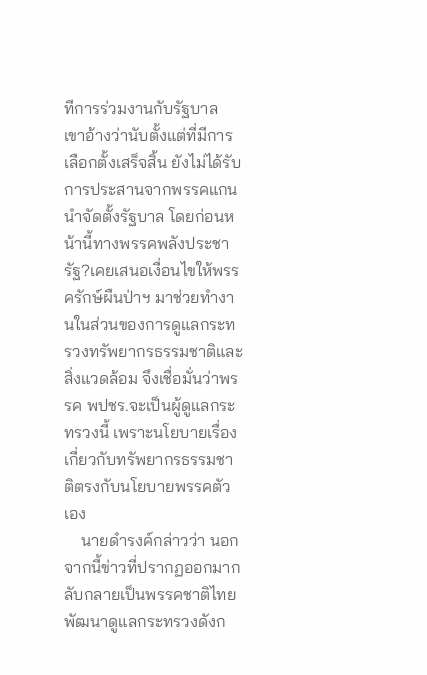ทีการร่วมงานกับรัฐบาล เขาอ้างว่านับตั้งแต่ที่มีการเลือกตั้งเสร็จสิ้น ยังไม่ได้รับการประสานจากพรรคแกนนำจัดตั้งรัฐบาล โดยก่อนหน้านี้ทางพรรคพลังประชารัฐ?เคยเสนอเงื่อนไขให้พรรครักษ์ผืนป่าฯ มาช่วยทำงานในส่วนของการดูแลกระทรวงทรัพยากรธรรมชาติและสิ่งแวดล้อม จึงเชื่อมั่นว่าพรรค พปชร.จะเป็นผู้ดูแลกระทรวงนี้ เพราะนโยบายเรื่องเกี่ยวกับทรัพยากรธรรมชาติตรงกับนโยบายพรรคตัวเอง
    นายดำรงค์กล่าวว่า นอกจากนี้ข่าวที่ปรากฏออกมากลับกลายเป็นพรรคชาติไทยพัฒนาดูแลกระทรวงดังก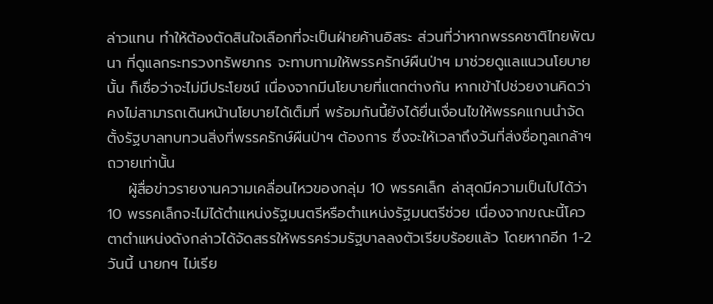ล่าวแทน ทำให้ต้องตัดสินใจเลือกที่จะเป็นฝ่ายค้านอิสระ ส่วนที่ว่าหากพรรคชาติไทยพัฒนา ที่ดูแลกระทรวงทรัพยากร จะทาบทามให้พรรครักษ์ผืนป่าฯ มาช่วยดูแลแนวนโยบายนั้น ก็เชื่อว่าจะไม่มีประโยชน์ เนื่องจากมีนโยบายที่แตกต่างกัน หากเข้าไปช่วยงานคิดว่าคงไม่สามารถเดินหน้านโยบายได้เต็มที่ พร้อมกันนี้ยังได้ยื่นเงื่อนไขให้พรรคแกนนำจัดตั้งรัฐบาลทบทวนสิ่งที่พรรครักษ์ผืนป่าฯ ต้องการ ซึ่งจะให้เวลาถึงวันที่ส่งชื่อทูลเกล้าฯ ถวายเท่านั้น
    ผู้สื่อข่าวรายงานความเคลื่อนไหวของกลุ่ม 10 พรรคเล็ก ล่าสุดมีความเป็นไปได้ว่า 10 พรรคเล็กจะไม่ได้ตำแหน่งรัฐมนตรีหรือตำแหน่งรัฐมนตรีช่วย เนื่องจากขณะนี้โควตาตำแหน่งดังกล่าวได้จัดสรรให้พรรคร่วมรัฐบาลลงตัวเรียบร้อยแล้ว โดยหากอีก 1-2 วันนี้ นายกฯ ไม่เรีย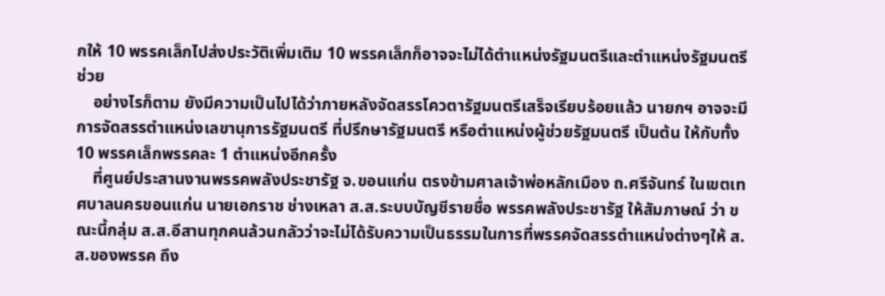กให้ 10 พรรคเล็กไปส่งประวัติเพิ่มเติม 10 พรรคเล็กก็อาจจะไม่ได้ตำแหน่งรัฐมนตรีและตำแหน่งรัฐมนตรีช่วย
    อย่างไรก็ตาม ยังมีความเป็นไปได้ว่าภายหลังจัดสรรโควตารัฐมนตรีเสร็จเรียบร้อยแล้ว นายกฯ อาจจะมีการจัดสรรตำแหน่งเลขานุการรัฐมนตรี ที่ปรึกษารัฐมนตรี หรือตำแหน่งผู้ช่วยรัฐมนตรี เป็นต้น ให้กับทั้ง 10 พรรคเล็กพรรคละ 1 ตำแหน่งอีกครั้ง
    ที่ศูนย์ประสานงานพรรคพลังประชารัฐ จ.ขอนแก่น ตรงข้ามศาลเจ้าพ่อหลักเมือง ถ.ศรีจันทร์ ในเขตเทศบาลนครขอนแก่น นายเอกราช ช่างเหลา ส.ส.ระบบบัญชีรายชื่อ พรรคพลังประชารัฐ ให้สัมภาษณ์ ว่า ขณะนี้กลุ่ม ส.ส.อีสานทุกคนล้วนกลัวว่าจะไม่ได้รับความเป็นธรรมในการที่พรรคจัดสรรตำแหน่งต่างๆให้ ส.ส.ของพรรค ถึง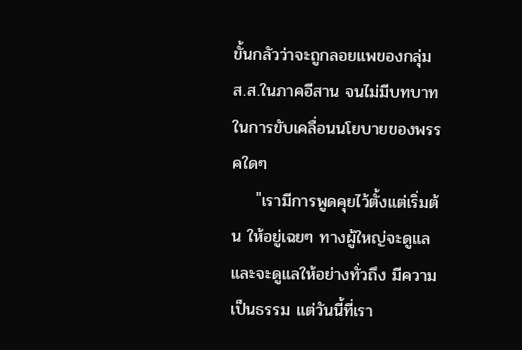ขั้นกลัวว่าจะถูกลอยแพของกลุ่ม ส.ส.ในภาคอีสาน จนไม่มีบทบาทในการขับเคลื่อนนโยบายของพรรคใดๆ
    "เรามีการพูดคุยไว้ตั้งแต่เริ่มต้น ให้อยู่เฉยๆ ทางผู้ใหญ่จะดูแล และจะดูแลให้อย่างทั่วถึง มีความเป็นธรรม แต่วันนี้ที่เรา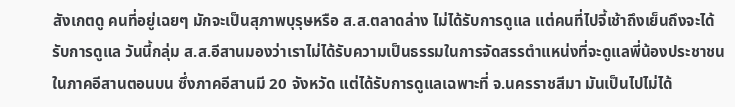สังเกตดู คนที่อยู่เฉยๆ มักจะเป็นสุภาพบุรุษหรือ ส.ส.ตลาดล่าง ไม่ได้รับการดูแล แต่คนที่ไปจี้เช้าถึงเย็นถึงจะได้รับการดูแล วันนี้กลุ่ม ส.ส.อีสานมองว่าเราไม่ได้รับความเป็นธรรมในการจัดสรรตำแหน่งที่จะดูแลพี่น้องประชาชนในภาคอีสานตอนบน ซึ่งภาคอีสานมี 20 จังหวัด แต่ได้รับการดูแลเฉพาะที่ จ.นครราชสีมา มันเป็นไปไม่ได้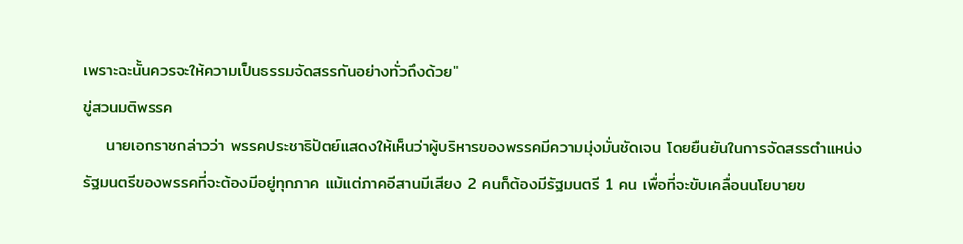เพราะฉะนั้นควรจะให้ความเป็นธรรมจัดสรรกันอย่างทั่วถึงด้วย"
ขู่สวนมติพรรค
    นายเอกราชกล่าวว่า พรรคประชาธิปัตย์แสดงให้เห็นว่าผู้บริหารของพรรคมีความมุ่งมั่นชัดเจน โดยยืนยันในการจัดสรรตำแหน่งรัฐมนตรีของพรรคที่จะต้องมีอยู่ทุกภาค แม้แต่ภาคอีสานมีเสียง 2 คนก็ต้องมีรัฐมนตรี 1 คน เพื่อที่จะขับเคลื่อนนโยบายข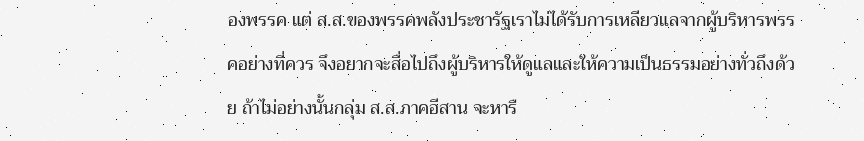องพรรค แต่ ส.ส.ของพรรคพลังประชารัฐเราไม่ได้รับการเหลียวแลจากผู้บริหารพรรคอย่างที่ควร จึงอยากจะสื่อไปถึงผู้บริหารให้ดูแลและให้ความเป็นธรรมอย่างทั่วถึงด้วย ถ้าไม่อย่างนั้นกลุ่ม ส.ส.ภาคอีสาน จะหารื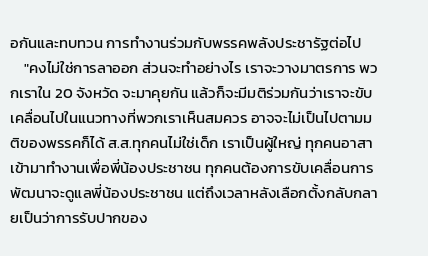อกันและทบทวน การทำงานร่วมกับพรรคพลังประชารัฐต่อไป
    "คงไม่ใช่การลาออก ส่วนจะทำอย่างไร เราจะวางมาตรการ พวกเราใน 20 จังหวัด จะมาคุยกัน แล้วก็จะมีมติร่วมกันว่าเราจะขับเคลื่อนไปในแนวทางที่พวกเราเห็นสมควร อาจจะไม่เป็นไปตามมติของพรรคก็ได้ ส.ส.ทุกคนไม่ใช่เด็ก เราเป็นผู้ใหญ่ ทุกคนอาสาเข้ามาทำงานเพื่อพี่น้องประชาชน ทุกคนต้องการขับเคลื่อนการพัฒนาจะดูแลพี่น้องประชาชน แต่ถึงเวลาหลังเลือกตั้งกลับกลายเป็นว่าการรับปากของ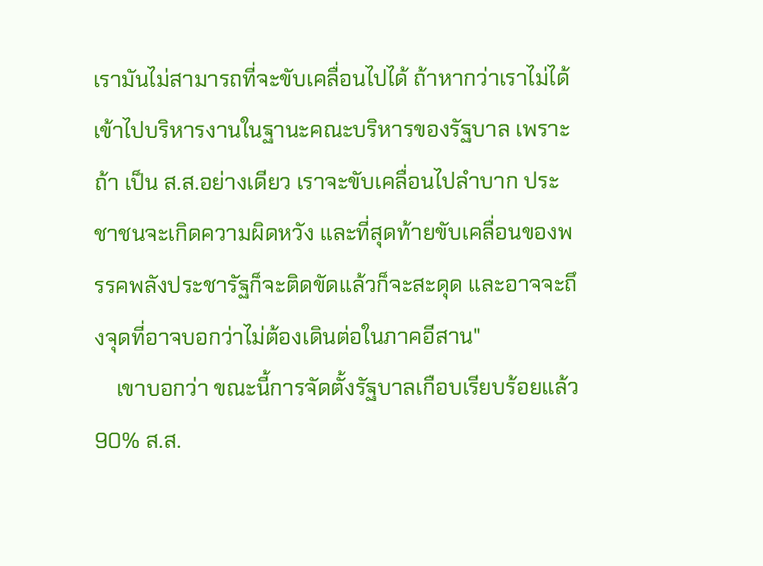เรามันไม่สามารถที่จะขับเคลื่อนไปได้ ถ้าหากว่าเราไม่ได้เข้าไปบริหารงานในฐานะคณะบริหารของรัฐบาล เพราะถ้า เป็น ส.ส.อย่างเดียว เราจะขับเคลื่อนไปลำบาก ประชาชนจะเกิดความผิดหวัง และที่สุดท้ายขับเคลื่อนของพรรคพลังประชารัฐก็จะติดขัดแล้วก็จะสะดุด และอาจจะถึงจุดที่อาจบอกว่าไม่ต้องเดินต่อในภาคอีสาน"
    เขาบอกว่า ขณะนี้การจัดตั้งรัฐบาลเกือบเรียบร้อยแล้ว 90% ส.ส.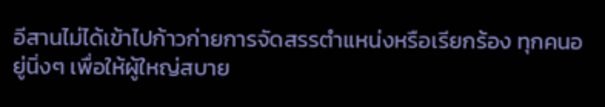อีสานไม่ได้เข้าไปก้าวก่ายการจัดสรรตำแหน่งหรือเรียกร้อง ทุกคนอยู่นิ่งๆ เพื่อให้ผู้ใหญ่สบาย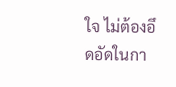ใจ ไม่ต้องอึดอัดในกา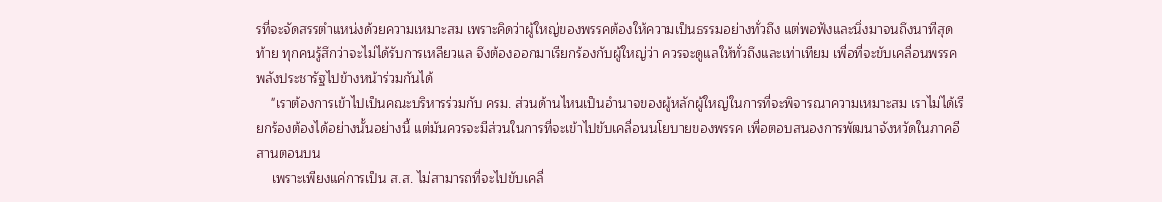รที่จะจัดสรรตำแหน่งด้วยความเหมาะสม เพราะคิดว่าผู้ใหญ่ของพรรคต้องให้ความเป็นธรรมอย่างทั่วถึง แต่พอฟังและนิ่งมาจนถึงนาทีสุดท้าย ทุกคนรู้สึกว่าจะไม่ได้รับการเหลียวแล จึงต้องออกมาเรียกร้องกับผู้ใหญ่ว่า ควรจะดูแลให้ทั่วถึงและเท่าเทียม เพื่อที่จะขับเคลื่อนพรรคพลังประชารัฐไปข้างหน้าร่วมกันได้
    "เราต้องการเข้าไปเป็นคณะบริหารร่วมกับ ครม. ส่วนด้านไหนเป็นอำนาจของผู้หลักผู้ใหญ่ในการที่จะพิจารณาความเหมาะสม เราไม่ได้เรียกร้องต้องได้อย่างนั้นอย่างนี้ แต่มันควรจะมีส่วนในการที่จะเข้าไปขับเคลื่อนนโยบายของพรรค เพื่อตอบสนองการพัฒนาจังหวัดในภาคอีสานตอนบน
    เพราะเพียงแค่การเป็น ส.ส. ไม่สามารถที่จะไปขับเคลื่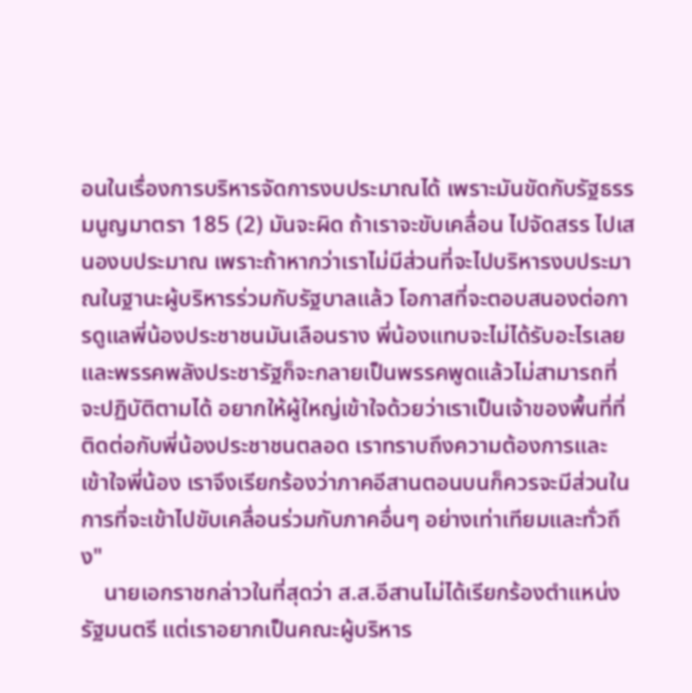อนในเรื่องการบริหารจัดการงบประมาณได้ เพราะมันขัดกับรัฐธรรมนูญมาตรา 185 (2) มันจะผิด ถ้าเราจะขับเคลื่อน ไปจัดสรร ไปเสนองบประมาณ เพราะถ้าหากว่าเราไม่มีส่วนที่จะไปบริหารงบประมาณในฐานะผู้บริหารร่วมกับรัฐบาลแล้ว โอกาสที่จะตอบสนองต่อการดูแลพี่น้องประชาชนมันเลือนราง พี่น้องแทบจะไม่ได้รับอะไรเลย และพรรคพลังประชารัฐก็จะกลายเป็นพรรคพูดแล้วไม่สามารถที่จะปฏิบัติตามได้ อยากให้ผู้ใหญ่เข้าใจด้วยว่าเราเป็นเจ้าของพื้นที่ที่ติดต่อกับพี่น้องประชาชนตลอด เราทราบถึงความต้องการและเข้าใจพี่น้อง เราจึงเรียกร้องว่าภาคอีสานตอนบนก็ควรจะมีส่วนในการที่จะเข้าไปขับเคลื่อนร่วมกับภาคอื่นๆ อย่างเท่าเทียมและทั่วถึง"
    นายเอกราชกล่าวในที่สุดว่า ส.ส.อีสานไม่ได้เรียกร้องตำแหน่งรัฐมนตรี แต่เราอยากเป็นคณะผู้บริหาร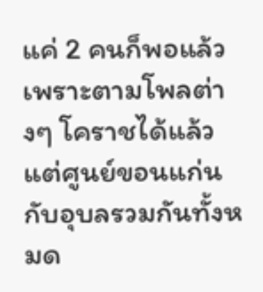แค่ 2 คนก็พอแล้ว เพราะตามโพลต่างๆ โคราชได้แล้ว แต่ศูนย์ขอนแก่นกับอุบลรวมกันทั้งหมด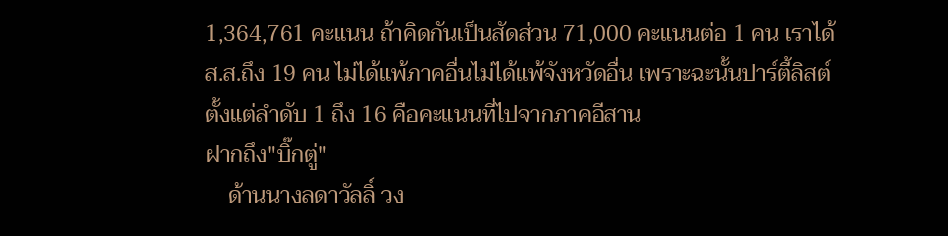1,364,761 คะแนน ถ้าคิดกันเป็นสัดส่วน 71,000 คะแนนต่อ 1 คน เราได้ ส.ส.ถึง 19 คน ไม่ได้แพ้ภาคอื่นไม่ได้แพ้จังหวัดอื่น เพราะฉะนั้นปาร์ตี้ลิสต์ตั้งแต่ลำดับ 1 ถึง 16 คือคะแนนที่ไปจากภาคอีสาน
ฝากถึง"บิ๊กตู่"
    ด้านนางลดาวัลลิ์ วง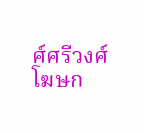ศ์ศรีวงศ์ โฆษก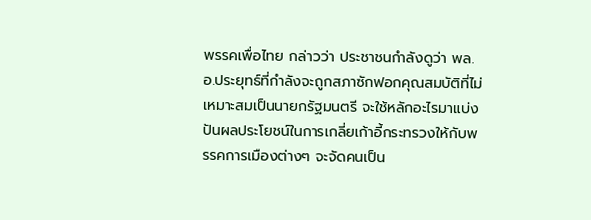พรรคเพื่อไทย กล่าวว่า ประชาชนกำลังดูว่า พล.อ.ประยุทธ์ที่กำลังจะถูกสภาซักฟอกคุณสมบัติที่ไม่เหมาะสมเป็นนายกรัฐมนตรี จะใช้หลักอะไรมาแบ่งปันผลประโยชน์ในการเกลี่ยเก้าอี้กระทรวงให้กับพรรคการเมืองต่างๆ จะจัดคนเป็น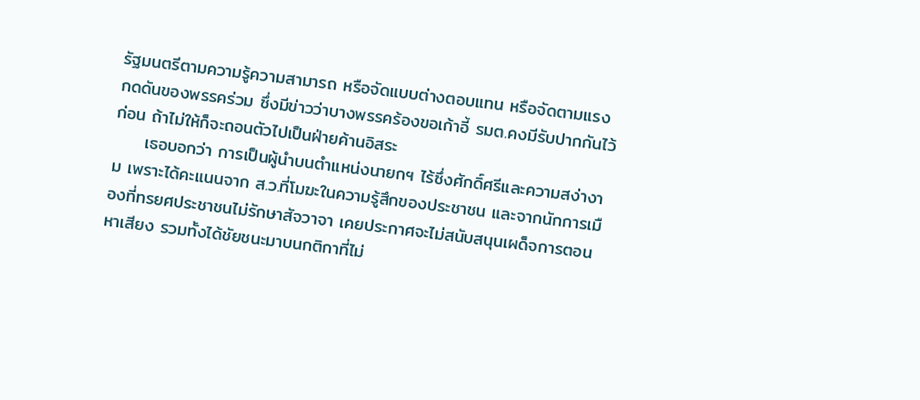รัฐมนตรีตามความรู้ความสามารถ หรือจัดแบบต่างตอบแทน หรือจัดตามแรงกดดันของพรรคร่วม ซึ่งมีข่าวว่าบางพรรคร้องขอเก้าอี้ รมต.คงมีรับปากกันไว้ก่อน ถ้าไม่ให้ก็จะถอนตัวไปเป็นฝ่ายค้านอิสระ
     เธอบอกว่า การเป็นผู้นำบนตำแหน่งนายกฯ ไร้ซึ่งศักดิ์ศรีและความสง่างาม เพราะได้คะแนนจาก ส.ว.ที่โมฆะในความรู้สึกของประชาชน และจากนักการเมืองที่ทรยศประชาชนไม่รักษาสัจวาจา เคยประกาศจะไม่สนับสนุนเผด็จการตอนหาเสียง รวมทั้งได้ชัยชนะมาบนกติกาที่ไม่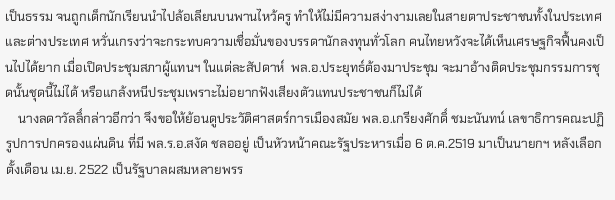เป็นธรรม จนถูกเด็กนักเรียนนำไปล้อเลียนบนพานไหว้ครู ทำให้ไม่มีความสง่างามเลยในสายตาประชาชนทั้งในประเทศและต่างประเทศ หวั่นเกรงว่าจะกระทบความเชื่อมั่นของบรรดานักลงทุนทั่วโลก คนไทยหวังจะได้เห็นเศรษฐกิจฟื้นคงเป็นไปได้ยาก เมื่อเปิดประชุมสภาผู้แทนฯ ในแต่ละสัปดาห์  พล.อ.ประยุทธ์ต้องมาประชุม จะมาอ้างติดประชุมกรรมการชุดนั้นชุดนี้ไม่ได้ หรือแกล้งหนีประชุมเพราะไม่อยากฟังเสียงตัวแทนประชาชนก็ไม่ได้
    นางลดาวัลลิ์กล่าวอีกว่า จึงขอให้ย้อนดูประวัติศาสตร์การเมืองสมัย พล.อ.เกรียงศักดิ์ ชมะนันทน์ เลขาธิการคณะปฏิรูปการปกครองแผ่นดิน ที่มี พล.ร.อ.สงัด ชลออยู่ เป็นหัวหน้าคณะรัฐประหารเมื่อ 6 ต.ค.2519 มาเป็นนายกฯ หลังเลือกตั้งเดือน เม.ย. 2522 เป็นรัฐบาลผสมหลายพรร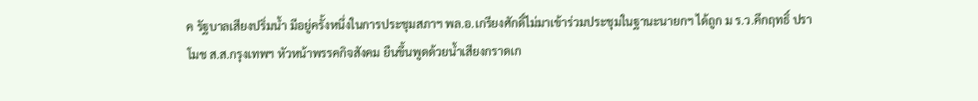ค รัฐบาลเสียงปริ่มน้ำ มีอยู่ครั้งหนึ่งในการประชุมสภาฯ พล.อ.เกรียงศักดิ์ไม่มาเข้าร่วมประชุมในฐานะนายกฯ ได้ถูก ม ร.ว.คึกฤทธิ์ ปราโมช ส.ส.กรุงเทพฯ หัวหน้าพรรคกิจสังคม ยืนขึ้นพูดด้วยน้ำเสียงกราดเก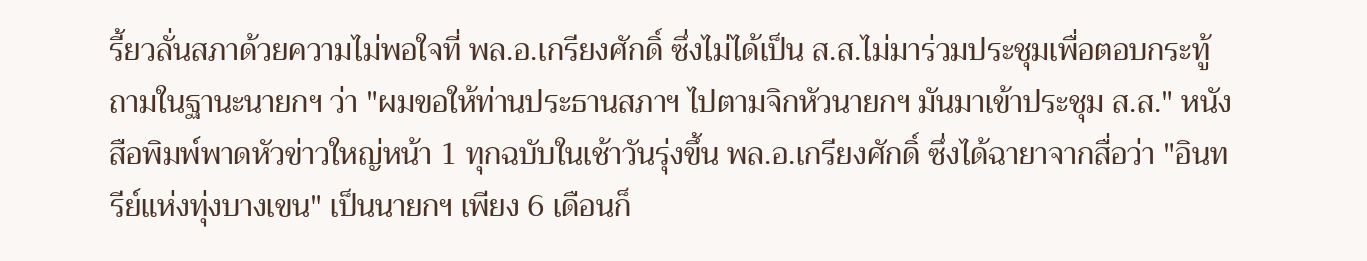รี้ยวลั่นสภาด้วยความไม่พอใจที่ พล.อ.เกรียงศักดิ์ ซึ่งไม่ได้เป็น ส.ส.ไม่มาร่วมประชุมเพื่อตอบกระทู้ถามในฐานะนายกฯ ว่า "ผมขอให้ท่านประธานสภาฯ ไปตามจิกหัวนายกฯ มันมาเข้าประชุม ส.ส." หนังสือพิมพ์พาดหัวข่าวใหญ่หน้า 1 ทุกฉบับในเช้าวันรุ่งขึ้น พล.อ.เกรียงศักดิ์ ซึ่งได้ฉายาจากสื่อว่า "อินทรีย์แห่งทุ่งบางเขน" เป็นนายกฯ เพียง 6 เดือนก็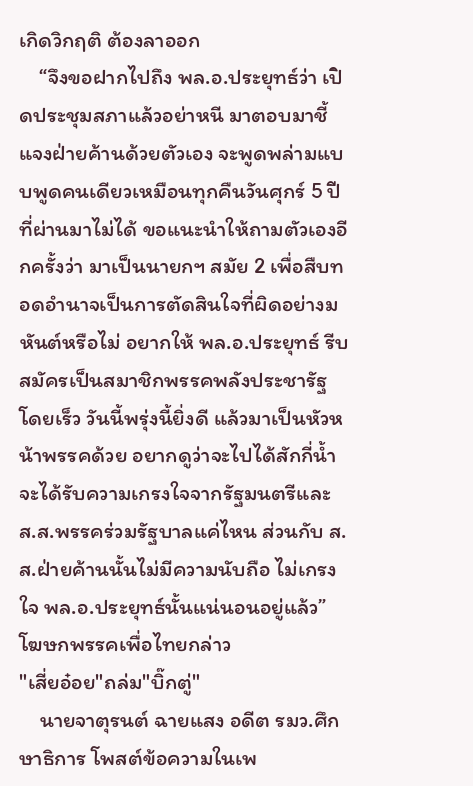เกิดวิกฤติ ต้องลาออก
    “จึงขอฝากไปถึง พล.อ.ประยุทธ์ว่า เปิดประชุมสภาแล้วอย่าหนี มาตอบมาชี้แจงฝ่ายค้านด้วยตัวเอง จะพูดพล่ามแบบพูดคนเดียวเหมือนทุกคืนวันศุกร์ 5 ปีที่ผ่านมาไม่ได้ ขอแนะนำให้ถามตัวเองอีกครั้งว่า มาเป็นนายกฯ สมัย 2 เพื่อสืบทอดอำนาจเป็นการตัดสินใจที่ผิดอย่างมหันต์หรือไม่ อยากให้ พล.อ.ประยุทธ์ รีบสมัครเป็นสมาชิกพรรคพลังประชารัฐโดยเร็ว วันนี้พรุ่งนี้ยิ่งดี แล้วมาเป็นหัวหน้าพรรคด้วย อยากดูว่าจะไปได้สักกี่น้ำ จะได้รับความเกรงใจจากรัฐมนตรีและ ส.ส.พรรคร่วมรัฐบาลแค่ไหน ส่วนกับ ส.ส.ฝ่ายค้านนั้นไม่มีความนับถือ ไม่เกรงใจ พล.อ.ประยุทธ์นั้นแน่นอนอยู่แล้ว” โฆษกพรรคเพื่อไทยกล่าว
"เสี่ยอ๋อย"ถล่ม"บิ๊กตู่"
    นายจาตุรนต์ ฉายแสง อดีต รมว.ศึกษาธิการ โพสต์ข้อความในเพ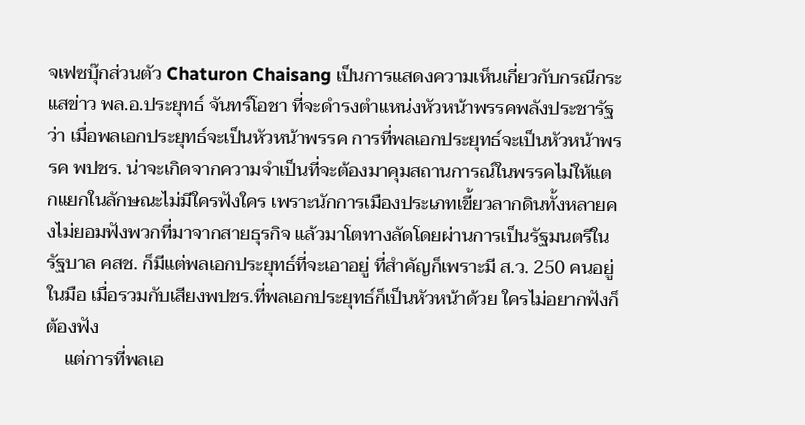จเฟซบุ๊กส่วนตัว Chaturon Chaisang เป็นการแสดงความเห็นเกี่ยวกับกรณีกระแสข่าว พล.อ.ประยุทธ์ จันทร์โอชา ที่จะดำรงตำแหน่งหัวหน้าพรรคพลังประชารัฐ ว่า เมื่อพลเอกประยุทธ์จะเป็นหัวหน้าพรรค การที่พลเอกประยุทธ์จะเป็นหัวหน้าพรรค พปชร. น่าจะเกิดจากความจำเป็นที่จะต้องมาคุมสถานการณ์ในพรรคไม่ให้แตกแยกในลักษณะไม่มีใครฟังใคร เพราะนักการเมืองประเภทเขี้ยวลากดินทั้งหลายคงไม่ยอมฟังพวกที่มาจากสายธุรกิจ แล้วมาโตทางลัดโดยผ่านการเป็นรัฐมนตรีในรัฐบาล คสช. ก็มีแต่พลเอกประยุทธ์ที่จะเอาอยู่ ที่สำคัญก็เพราะมี ส.ว. 250 คนอยู่ในมือ เมื่อรวมกับเสียงพปชร.ที่พลเอกประยุทธ์ก็เป็นหัวหน้าด้วย ใครไม่อยากฟังก็ต้องฟัง
    แต่การที่พลเอ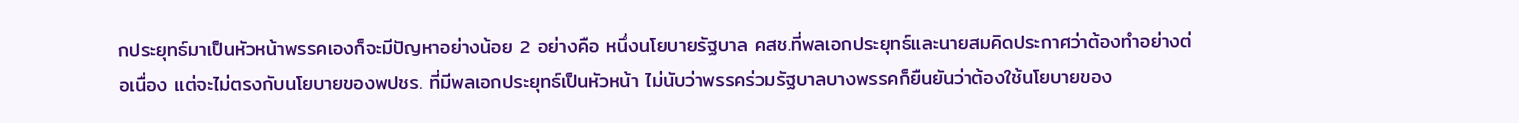กประยุทธ์มาเป็นหัวหน้าพรรคเองก็จะมีปัญหาอย่างน้อย 2 อย่างคือ หนึ่งนโยบายรัฐบาล คสช.ที่พลเอกประยุทธ์และนายสมคิดประกาศว่าต้องทำอย่างต่อเนื่อง แต่จะไม่ตรงกับนโยบายของพปชร. ที่มีพลเอกประยุทธ์เป็นหัวหน้า ไม่นับว่าพรรคร่วมรัฐบาลบางพรรคก็ยืนยันว่าต้องใช้นโยบายของ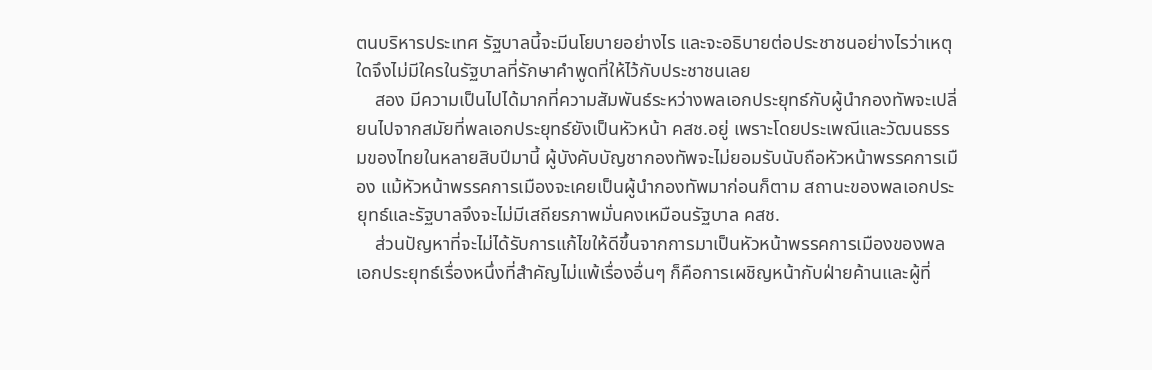ตนบริหารประเทศ รัฐบาลนี้จะมีนโยบายอย่างไร และจะอธิบายต่อประชาชนอย่างไรว่าเหตุใดจึงไม่มีใครในรัฐบาลที่รักษาคำพูดที่ให้ไว้กับประชาชนเลย
    สอง มีความเป็นไปได้มากที่ความสัมพันธ์ระหว่างพลเอกประยุทธ์กับผู้นำกองทัพจะเปลี่ยนไปจากสมัยที่พลเอกประยุทธ์ยังเป็นหัวหน้า คสช.อยู่ เพราะโดยประเพณีและวัฒนธรรมของไทยในหลายสิบปีมานี้ ผู้บังคับบัญชากองทัพจะไม่ยอมรับนับถือหัวหน้าพรรคการเมือง แม้หัวหน้าพรรคการเมืองจะเคยเป็นผู้นำกองทัพมาก่อนก็ตาม สถานะของพลเอกประยุทธ์และรัฐบาลจึงจะไม่มีเสถียรภาพมั่นคงเหมือนรัฐบาล คสช.
    ส่วนปัญหาที่จะไม่ได้รับการแก้ไขให้ดีขึ้นจากการมาเป็นหัวหน้าพรรคการเมืองของพลเอกประยุทธ์เรื่องหนึ่งที่สำคัญไม่แพ้เรื่องอื่นๆ ก็คือการเผชิญหน้ากับฝ่ายค้านและผู้ที่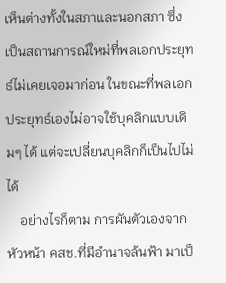เห็นต่างทั้งในสภาและนอกสภา ซึ่งเป็นสถานการณ์ใหม่ที่พลเอกประยุทธ์ไม่เคยเจอมาก่อน ในขณะที่พลเอกประยุทธ์เองไม่อาจใช้บุคลิกแบบเดิมๆ ได้ แต่จะเปลี่ยนบุคลิกก็เป็นไปไม่ได้
    อย่างไรก็ตาม การผันตัวเองจากหัวหน้า คสช.ที่มีอำนาจล้นฟ้า มาเป็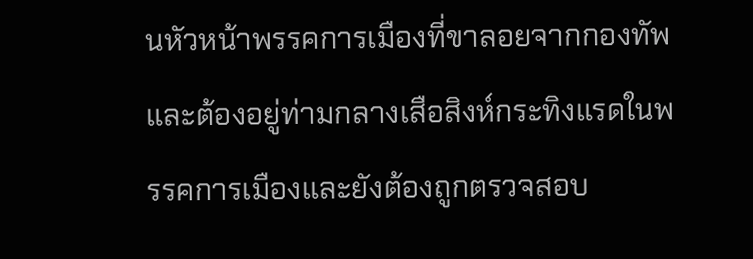นหัวหน้าพรรคการเมืองที่ขาลอยจากกองทัพ และต้องอยู่ท่ามกลางเสือสิงห์กระทิงแรดในพรรคการเมืองและยังต้องถูกตรวจสอบ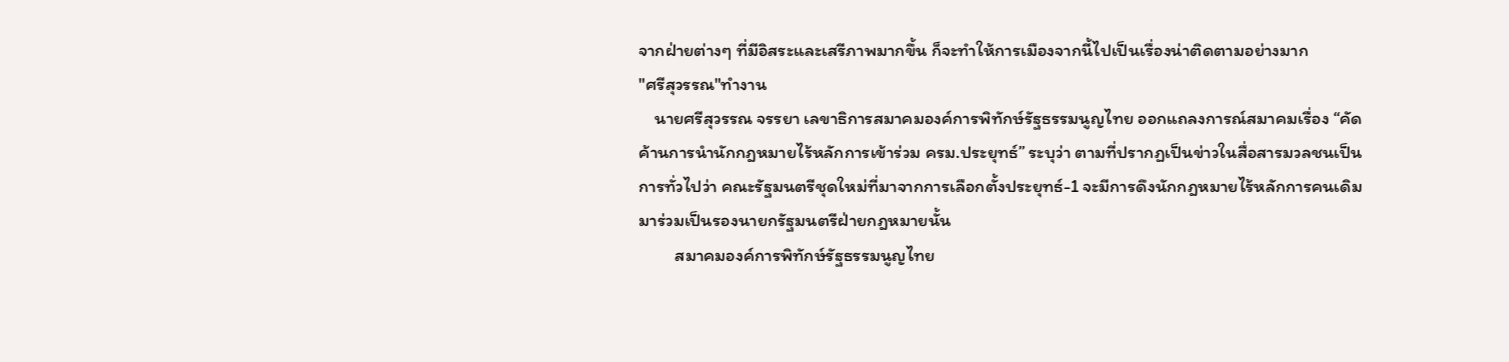จากฝ่ายต่างๆ ที่มีอิสระและเสรีภาพมากขึ้น ก็จะทำให้การเมืองจากนี้ไปเป็นเรื่องน่าติดตามอย่างมาก
"ศรีสุวรรณ"ทำงาน
    นายศรีสุวรรณ จรรยา เลขาธิการสมาคมองค์การพิทักษ์รัฐธรรมนูญไทย ออกแถลงการณ์สมาคมเรื่อง “คัดค้านการนำนักกฎหมายไร้หลักการเข้าร่วม ครม.ประยุทธ์” ระบุว่า ตามที่ปรากฏเป็นข่าวในสื่อสารมวลชนเป็นการทั่วไปว่า คณะรัฐมนตรีชุดใหม่ที่มาจากการเลือกตั้งประยุทธ์-1 จะมีการดึงนักกฎหมายไร้หลักการคนเดิมมาร่วมเป็นรองนายกรัฐมนตรีฝ่ายกฎหมายนั้น
         สมาคมองค์การพิทักษ์รัฐธรรมนูญไทย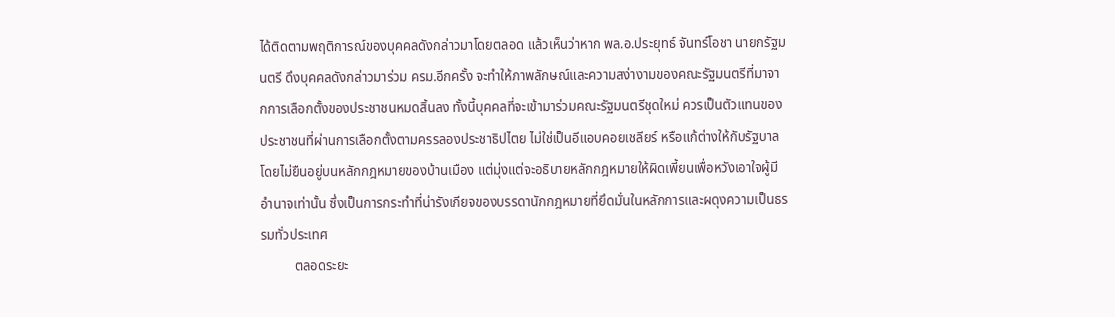ได้ติดตามพฤติการณ์ของบุคคลดังกล่าวมาโดยตลอด แล้วเห็นว่าหาก พล.อ.ประยุทธ์ จันทร์โอชา นายกรัฐมนตรี ดึงบุคคลดังกล่าวมาร่วม ครม.อีกครั้ง จะทำให้ภาพลักษณ์และความสง่างามของคณะรัฐมนตรีที่มาจากการเลือกตั้งของประชาชนหมดสิ้นลง ทั้งนี้บุคคลที่จะเข้ามาร่วมคณะรัฐมนตรีชุดใหม่ ควรเป็นตัวแทนของประชาชนที่ผ่านการเลือกตั้งตามครรลองประชาธิปไตย ไม่ใช่เป็นอีแอบคอยเชลียร์ หรือแก้ต่างให้กับรัฐบาลโดยไม่ยืนอยู่บนหลักกฎหมายของบ้านเมือง แต่มุ่งแต่จะอธิบายหลักกฎหมายให้ผิดเพี้ยนเพื่อหวังเอาใจผู้มีอำนาจเท่านั้น ซึ่งเป็นการกระทำที่น่ารังเกียจของบรรดานักกฎหมายที่ยึดมั่นในหลักการและผดุงความเป็นธรรมทั่วประเทศ
          ตลอดระยะ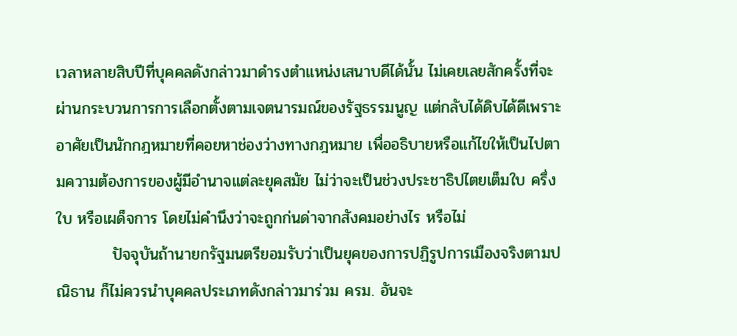เวลาหลายสิบปีที่บุคคลดังกล่าวมาดำรงตำแหน่งเสนาบดีได้นั้น ไม่เคยเลยสักครั้งที่จะผ่านกระบวนการการเลือกตั้งตามเจตนารมณ์ของรัฐธรรมนูญ แต่กลับได้ดิบได้ดีเพราะอาศัยเป็นนักกฎหมายที่คอยหาช่องว่างทางกฎหมาย เพื่ออธิบายหรือแก้ไขให้เป็นไปตามความต้องการของผู้มีอำนาจแต่ละยุคสมัย ไม่ว่าจะเป็นช่วงประชาธิปไตยเต็มใบ ครึ่งใบ หรือเผด็จการ โดยไม่คำนึงว่าจะถูกก่นด่าจากสังคมอย่างไร หรือไม่
          ปัจจุบันถ้านายกรัฐมนตรียอมรับว่าเป็นยุคของการปฏิรูปการเมืองจริงตามปณิธาน ก็ไม่ควรนำบุคคลประเภทดังกล่าวมาร่วม ครม. อันจะ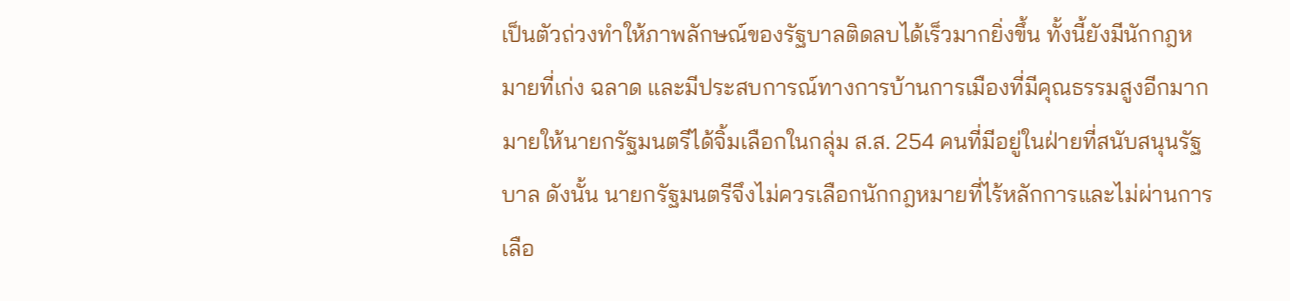เป็นตัวถ่วงทำให้ภาพลักษณ์ของรัฐบาลติดลบได้เร็วมากยิ่งขึ้น ทั้งนี้ยังมีนักกฎหมายที่เก่ง ฉลาด และมีประสบการณ์ทางการบ้านการเมืองที่มีคุณธรรมสูงอีกมากมายให้นายกรัฐมนตรีได้จิ้มเลือกในกลุ่ม ส.ส. 254 คนที่มีอยู่ในฝ่ายที่สนับสนุนรัฐบาล ดังนั้น นายกรัฐมนตรีจึงไม่ควรเลือกนักกฎหมายที่ไร้หลักการและไม่ผ่านการเลือ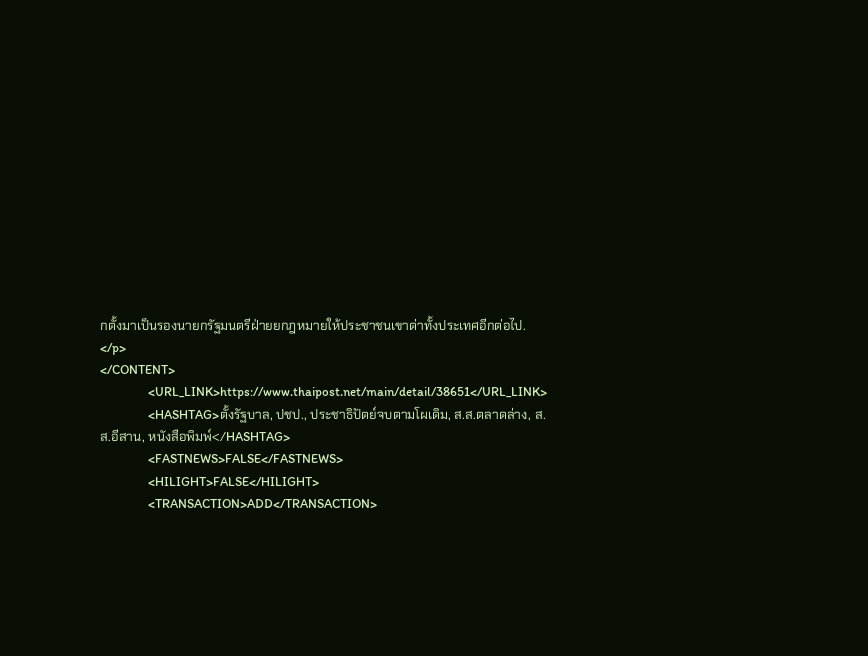กตั้งมาเป็นรองนายกรัฐมนตรีฝ่ายยกฎหมายให้ประชาชนเขาด่าทั้งประเทศอีกต่อไป.  </p>
</CONTENT>
                <URL_LINK>https://www.thaipost.net/main/detail/38651</URL_LINK>
                <HASHTAG>ตั้งรัฐบาล, ปชป., ประชาธิปัตย์จบตามโผเดิม, ส.ส.ตลาดล่าง, ส.ส.อีสาน, หนังสือพิมพ์</HASHTAG>
                <FASTNEWS>FALSE</FASTNEWS>
                <HILIGHT>FALSE</HILIGHT>
                <TRANSACTION>ADD</TRANSACTION>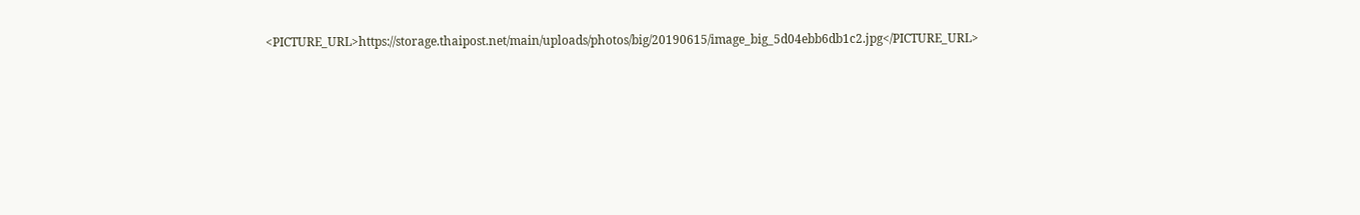<PICTURE_URL>https://storage.thaipost.net/main/uploads/photos/big/20190615/image_big_5d04ebb6db1c2.jpg</PICTURE_URL>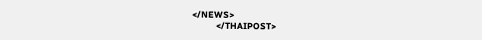</NEWS>
            </THAIPOST>